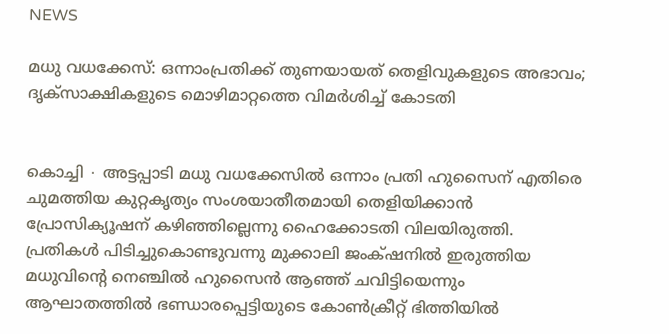NEWS

മധു വധക്കേസ്: ഒന്നാംപ്രതിക്ക് തുണയായത് തെളിവുകളുടെ അഭാവം; ദൃക്സാക്ഷികളുടെ മൊഴിമാറ്റത്തെ വിമർശിച്ച് കോടതി


കൊച്ചി ∙ അട്ടപ്പാടി മധു വധക്കേസിൽ ഒന്നാം പ്രതി ഹുസൈന് എതിരെ ചുമത്തിയ കുറ്റകൃത്യം സംശയാതീതമായി തെളിയിക്കാൻ പ്രോസിക്യൂഷന് കഴിഞ്ഞില്ലെന്നു ഹൈക്കോടതി വിലയിരുത്തി. പ്രതികൾ പിടിച്ചുകൊണ്ടുവന്നു മുക്കാലി ജംക്‌ഷനിൽ ഇരുത്തിയ മധുവിന്റെ നെഞ്ചിൽ ഹുസൈൻ ആഞ്ഞ് ചവിട്ടിയെന്നും ആഘാതത്തിൽ ഭണ്ഡാരപ്പെട്ടിയുടെ കോൺക്രീറ്റ് ഭിത്തിയിൽ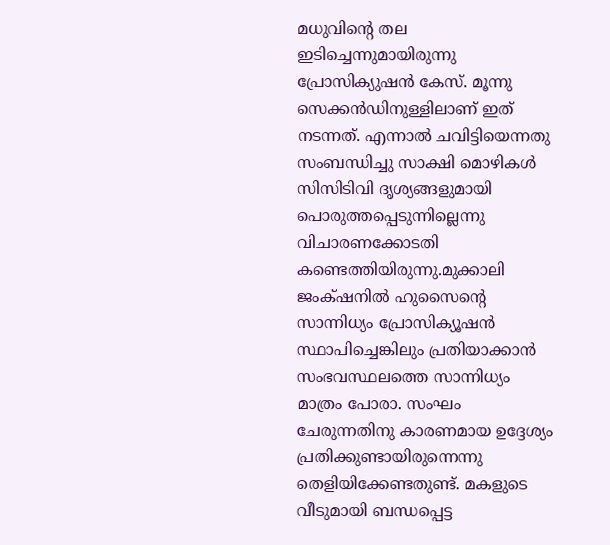മധുവിന്റെ തല ഇടിച്ചെന്നുമായിരുന്നു പ്രോസിക്യുഷൻ കേസ്. മൂന്നു സെക്കൻഡിനുള്ളിലാണ് ഇത് നടന്നത്. എന്നാൽ ചവിട്ടിയെന്നതു സംബന്ധിച്ചു സാക്ഷി മൊഴികൾ സിസിടിവി ദൃശ്യങ്ങളുമായി പൊരുത്തപ്പെടുന്നില്ലെന്നു വിചാരണക്കോടതി കണ്ടെത്തിയിരുന്നു.മുക്കാലി ജംക്‌ഷനിൽ ഹുസൈന്റെ സാന്നിധ്യം പ്രോസിക്യൂഷൻ സ്ഥാപിച്ചെങ്കിലും പ്രതിയാക്കാൻ സംഭവസ്ഥലത്തെ സാന്നിധ്യം മാത്രം പോരാ. സംഘം ചേരുന്നതിനു കാരണമായ ഉദ്ദേശ്യം പ്രതിക്കുണ്ടായിരുന്നെന്നു തെളിയിക്കേണ്ടതുണ്ട്. മകളുടെ വീടുമായി ബന്ധപ്പെട്ട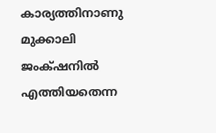കാര്യത്തിനാണു മുക്കാലി ജംക്‌ഷനിൽ എത്തിയതെന്ന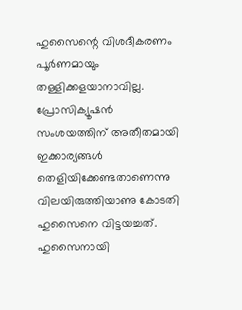ഹുസൈന്റെ വിശദീകരണം പൂർണമായും തള്ളിക്കളയാനാവില്ല. പ്രോസിക്യൂഷൻ സംശയത്തിന് അതീതമായി ഇക്കാര്യങ്ങൾ തെളിയിക്കേണ്ടതാണെന്നു വിലയിരുത്തിയാണു കോടതി ഹുസൈനെ വിട്ടയച്ചത്. ഹുസൈനായി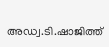അഡ്വ.ടി.ഷാജിത്ത്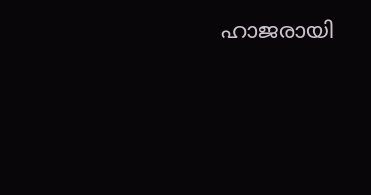ഹാജരായി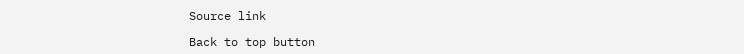Source link

Back to top button